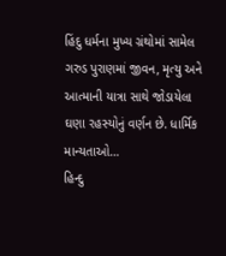હિંદુ ધર્મના મુખ્ય ગ્રંથોમાં સામેલ ગરુડ પુરાણમાં જીવન, મૃત્યુ અને આત્માની યાત્રા સાથે જોડાયેલા ઘણા રહસ્યોનું વર્ણન છે. ધાર્મિક માન્યતાઓ…
હિન્દુ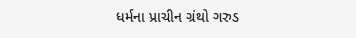ધર્મના પ્રાચીન ગ્રંથો ગરુડ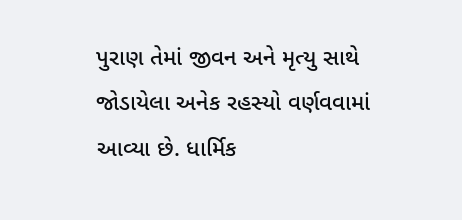પુરાણ તેમાં જીવન અને મૃત્યુ સાથે જોડાયેલા અનેક રહસ્યો વર્ણવવામાં આવ્યા છે. ધાર્મિક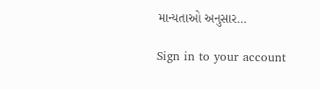માન્યતાઓ અનુસાર…

Sign in to your account